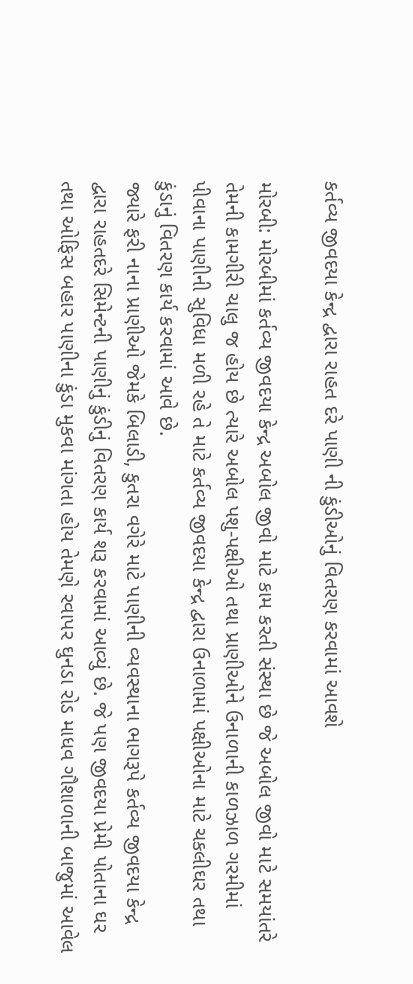કર્તવ્ય જીવદયા કેન્દ્ર દ્વારા રાહત દરે પાણી ની કુંડીઓનું વિતરણ કરવામાં આવશે

મોરબી: મોરબીમાં કર્તવ્ય જીવદયા કેન્દ્ર અબોલ જીવો માટે કામ કરતી સંસ્થા છે જે અબોલ જીવો માટે સમયાંતરે તેમની કામગીરી ચાલુ જ હોય છે ત્યારે અબોલ પશુ-પક્ષીઓ તથા પ્રાણીઓને ઉનાળાની કાળઝાળ ગરમીમાં પીવાના પાણીની સુવિધા મળી રહે તે માટે કર્તવ્ય જીવદયા કેન્દ્ર દ્વારા ઉનાળામાં પક્ષીઓના માટે ચકલીઘર તથા કુંડાનું વિતરણ કાર્ય કરવામાં આવે છે.
જ્યારે ફરી નાના પ્રાણીઓ જેમકે બિલાડી, કુતરા વગેરે માટે પાણીની વ્યવસ્થાના ભાગરૂપે કર્તવ્ય જીવદયા કેન્દ્ર દ્વારા રાહતદરે સિમેન્ટની પાણીનું કુંડીનું વિતરણ કાર્ય શરૂ કરવામાં આવ્યું છે. જે પણ જીવદયા પ્રેમી પોતાના ઘર તથા ઓફિસ બહાર પાણીના કુંડા મુકવા માંગતા હોય તેમણે રવાપર ઘુનડા રોડ માધવ ગૌશાળાની બાજુમાં આવેલ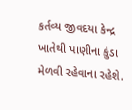કર્તવ્ય જીવદયા કેન્દ્ર ખાતેથી પાણીના કુંડા મેળવી રહેવાના રહેશે.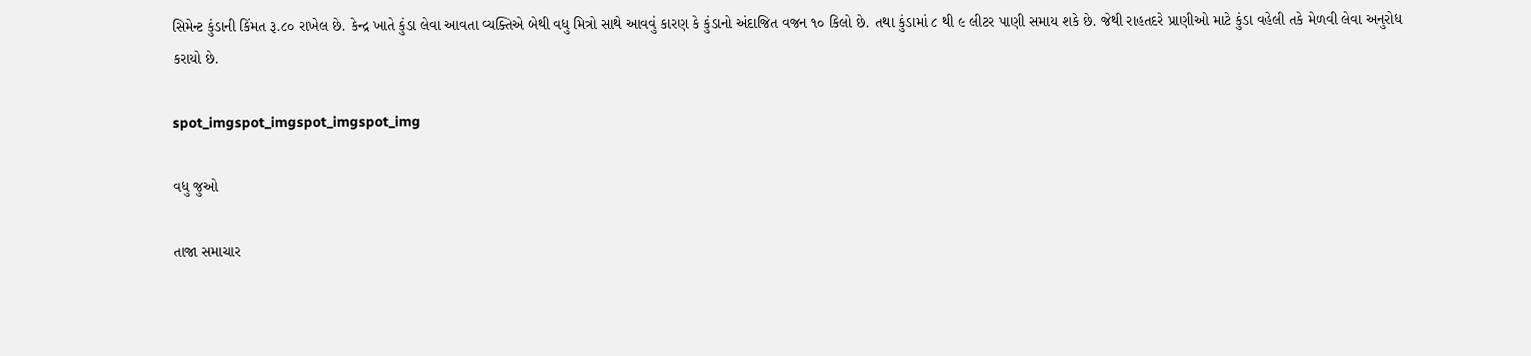સિમેન્ટ કુંડાની કિંમત રૂ.૮૦ રાખેલ છે. કેન્દ્ર ખાતે કુંડા લેવા આવતા વ્યક્તિએ બેથી વધુ મિત્રો સાથે આવવું કારણ કે કુંડાનો અંદાજિત વજન ૧૦ કિલો છે. તથા કુંડામાં ૮ થી ૯ લીટર પાણી સમાય શકે છે. જેથી રાહતદરે પ્રાણીઓ માટે કુંડા વહેલી તકે મેળવી લેવા અનુરોધ કરાયો છે.

spot_imgspot_imgspot_imgspot_img

વધુ જુઓ

તાજા સમાચાર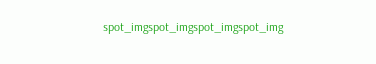spot_imgspot_imgspot_imgspot_img